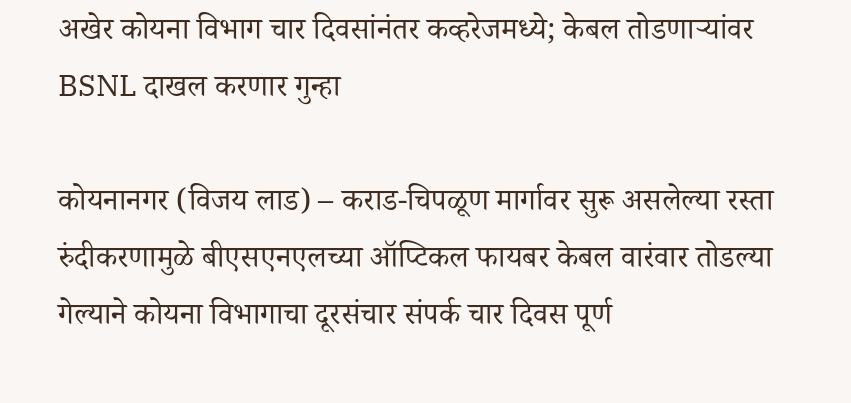अखेर कोयना विभाग चार दिवसांनंतर कव्हरेजमध्ये; केबल तोडणाऱ्यांवर BSNL दाखल करणार गुन्हा

कोयनानगर (विजय लाड) – कराड-चिपळूण मार्गावर सुरू असलेल्या रस्ता रुंदीकरणामुळे बीएसएनएलच्या ऑप्टिकल फायबर केबल वारंवार तोडल्या गेल्याने कोयना विभागाचा दूरसंचार संपर्क चार दिवस पूर्ण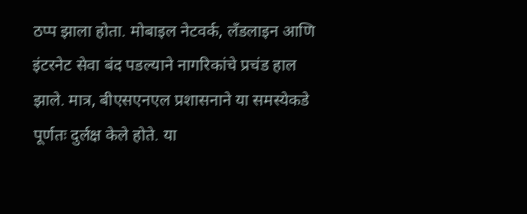ठप्प झाला होता. मोबाइल नेटवर्क, लँडलाइन आणि इंटरनेट सेवा बंद पडल्याने नागरिकांचे प्रचंड हाल झाले. मात्र, बीएसएनएल प्रशासनाने या समस्येकडे पूर्णतः दुर्लक्ष केले होते. या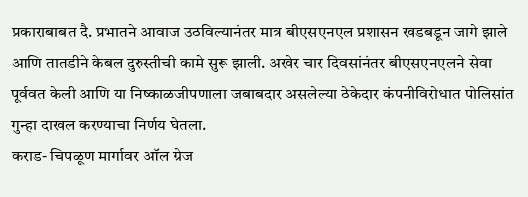प्रकाराबाबत दै. प्रभातने आवाज उठविल्यानंतर मात्र बीएसएनएल प्रशासन खडबडून जागे झाले आणि तातडीने केबल दुरुस्तीची कामे सुरू झाली. अखेर चार दिवसांनंतर बीएसएनएलने सेवा पूर्ववत केली आणि या निष्काळजीपणाला जबाबदार असलेल्या ठेकेदार कंपनीविरोधात पोलिसांत गुन्हा दाखल करण्याचा निर्णय घेतला.
कराड- चिपळूण मार्गावर ऑल ग्रेज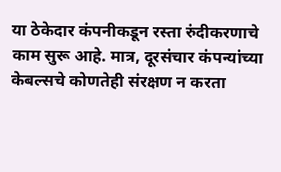या ठेकेदार कंपनीकडून रस्ता रुंदीकरणाचे काम सुरू आहे. मात्र, दूरसंचार कंपन्यांच्या केबल्सचे कोणतेही संरक्षण न करता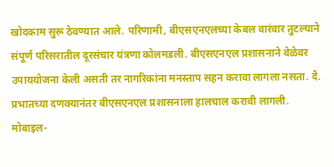खोदकाम सुरू ठेवण्यात आले. परिणामी, बीएसएनएलच्या केबल वारंवार तुटल्याने संपूर्ण परिसरातील दूरसंचार यंत्रणा कोलमडली. बीएसएनएल प्रशासनाने वेळेवर उपाययोजना केली असती तर नागरिकांना मनस्ताप सहन करावा लागला नसता. दै. प्रभातच्या दणक्यानंतर बीएसएनएल प्रशासनाला हालचाल करावी लागली.
मोबाइल-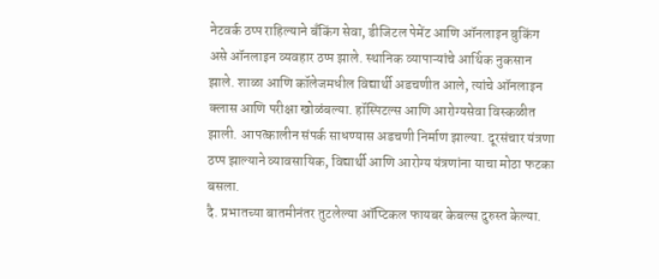नेटवर्क ठप्प राहिल्याने बँकिंग सेवा, डीजिटल पेमेंट आणि ऑनलाइन बुकिंग असे ऑनलाइन व्यवहार ठप्प झाले. स्थानिक व्यापाऱ्यांचे आर्थिक नुकसान झाले. शाळा आणि कॉलेजमधील विद्यार्थी अडचणीत आले, त्यांचे ऑनलाइन क्लास आणि परीक्षा खोळंबल्या. हॉस्पिटल्स आणि आरोग्यसेवा विस्कळीत झाली. आपत्कालीन संपर्क साधण्यास अडचणी निर्माण झाल्या. दूरसंचार यंत्रणा ठप्प झाल्याने व्यावसायिक, विद्यार्थी आणि आरोग्य यंत्रणांना याचा मोठा फटका बसला.
दै. प्रभातच्या बातमीनंतर तुटलेल्या ऑप्टिकल फायबर केबल्स दुरुस्त केल्या.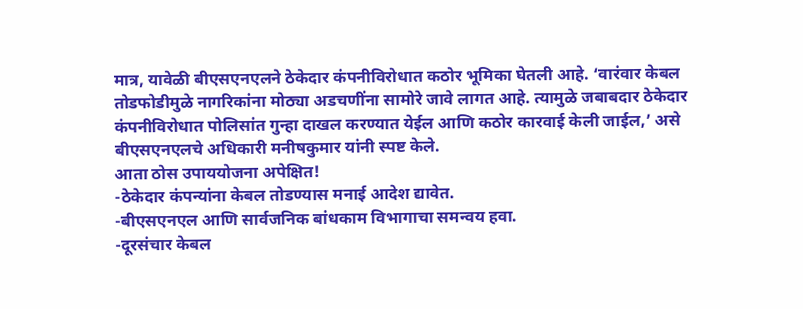मात्र, यावेळी बीएसएनएलने ठेकेदार कंपनीविरोधात कठोर भूमिका घेतली आहे. ‘वारंवार केबल तोडफोडीमुळे नागरिकांना मोठ्या अडचणींना सामोरे जावे लागत आहे. त्यामुळे जबाबदार ठेकेदार कंपनीविरोधात पोलिसांत गुन्हा दाखल करण्यात येईल आणि कठोर कारवाई केली जाईल,’ असे बीएसएनएलचे अधिकारी मनीषकुमार यांनी स्पष्ट केले.
आता ठोस उपाययोजना अपेक्षित!
-ठेकेदार कंपन्यांना केबल तोडण्यास मनाई आदेश द्यावेत.
-बीएसएनएल आणि सार्वजनिक बांधकाम विभागाचा समन्वय हवा.
-दूरसंचार केबल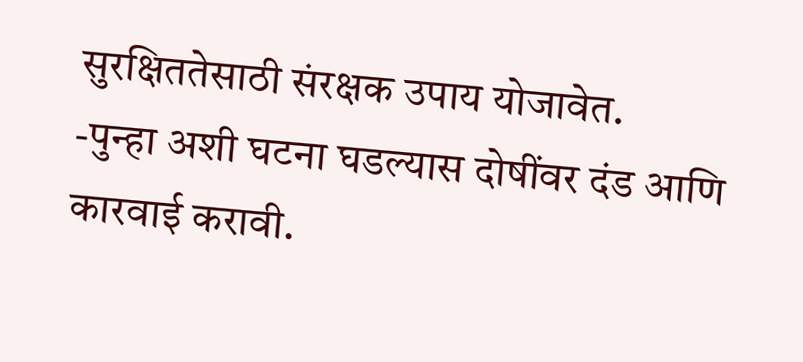सुरक्षिततेसाठी संरक्षक उपाय योजावेत.
-पुन्हा अशी घटना घडल्यास दोषींवर दंड आणि कारवाई करावी.